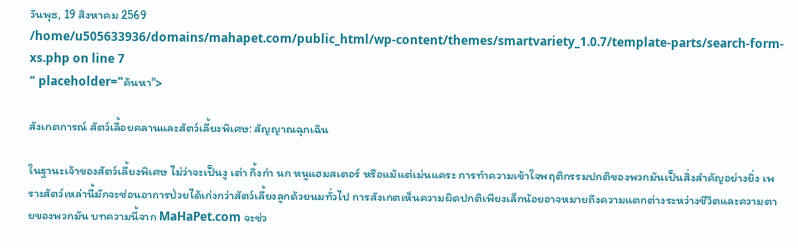วันพุธ, 19 สิงหาคม 2569
/home/u505633936/domains/mahapet.com/public_html/wp-content/themes/smartvariety_1.0.7/template-parts/search-form-xs.php on line 7
" placeholder="ค้นหา">

สังเกตการณ์ สัตว์เลื้อยคลานและสัตว์เลี้ยงพิเศษ: สัญญาณฉุกเฉิน

ในฐานะเจ้าของสัตว์เลี้ยงพิเศษ ไม่ว่าจะเป็นงู เต่า กิ้งก่า นก หนูแฮมสเตอร์ หรือแม้แต่เม่นแคระ การทำความเข้าใจพฤติกรรมปกติของพวกมันเป็นสิ่งสำคัญอย่างยิ่ง เพราะสัตว์เหล่านี้มักจะซ่อนอาการป่วยได้เก่งกว่าสัตว์เลี้ยงลูกด้วยนมทั่วไป การสังเกตเห็นความผิดปกติเพียงเล็กน้อยอาจหมายถึงความแตกต่างระหว่างชีวิตและความตายของพวกมัน บทความนี้จาก MaHaPet.com จะช่ว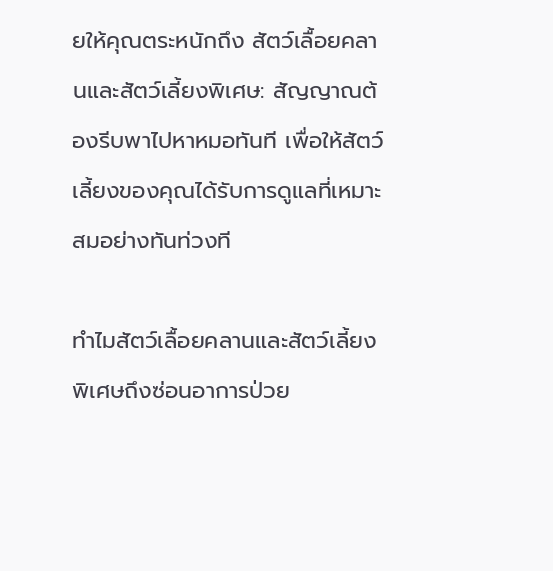ยให้คุณตระหนักถึง สัตว์เลื้อยคลานและสัตว์เลี้ยงพิเศษ: สัญญาณต้องรีบพาไปหาหมอทันที เพื่อให้สัตว์เลี้ยงของคุณได้รับการดูแลที่เหมาะสมอย่างทันท่วงที

ทำไมสัตว์เลื้อยคลานและสัตว์เลี้ยงพิเศษถึงซ่อนอาการป่วย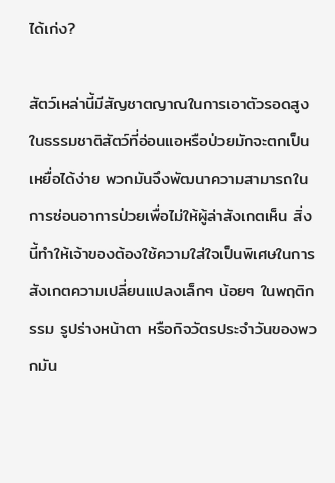ได้เก่ง?

สัตว์เหล่านี้มีสัญชาตญาณในการเอาตัวรอดสูง ในธรรมชาติสัตว์ที่อ่อนแอหรือป่วยมักจะตกเป็นเหยื่อได้ง่าย พวกมันจึงพัฒนาความสามารถในการซ่อนอาการป่วยเพื่อไม่ให้ผู้ล่าสังเกตเห็น สิ่งนี้ทำให้เจ้าของต้องใช้ความใส่ใจเป็นพิเศษในการสังเกตความเปลี่ยนแปลงเล็กๆ น้อยๆ ในพฤติกรรม รูปร่างหน้าตา หรือกิจวัตรประจำวันของพวกมัน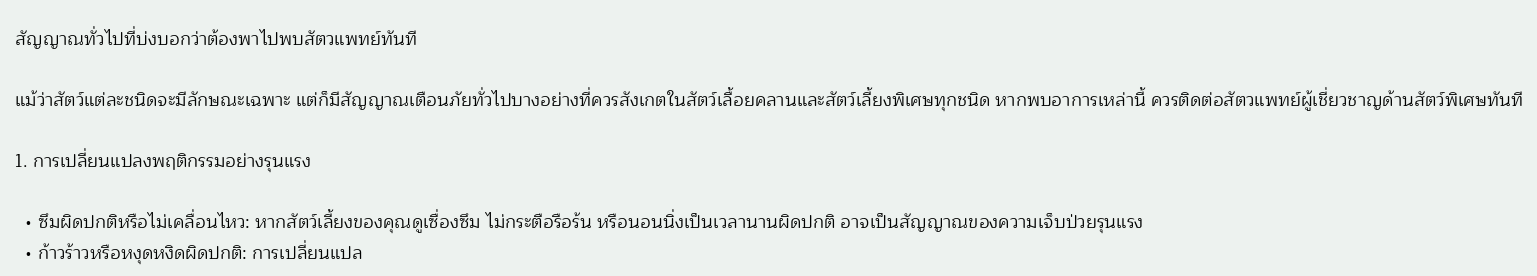สัญญาณทั่วไปที่บ่งบอกว่าต้องพาไปพบสัตวแพทย์ทันที

แม้ว่าสัตว์แต่ละชนิดจะมีลักษณะเฉพาะ แต่ก็มีสัญญาณเตือนภัยทั่วไปบางอย่างที่ควรสังเกตในสัตว์เลื้อยคลานและสัตว์เลี้ยงพิเศษทุกชนิด หากพบอาการเหล่านี้ ควรติดต่อสัตวแพทย์ผู้เชี่ยวชาญด้านสัตว์พิเศษทันที

1. การเปลี่ยนแปลงพฤติกรรมอย่างรุนแรง

  • ซึมผิดปกติหรือไม่เคลื่อนไหว: หากสัตว์เลี้ยงของคุณดูเซื่องซึม ไม่กระตือรือร้น หรือนอนนิ่งเป็นเวลานานผิดปกติ อาจเป็นสัญญาณของความเจ็บป่วยรุนแรง
  • ก้าวร้าวหรือหงุดหงิดผิดปกติ: การเปลี่ยนแปล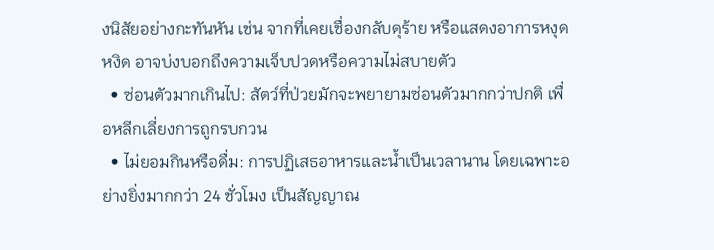งนิสัยอย่างกะทันหัน เช่น จากที่เคยเชื่องกลับดุร้าย หรือแสดงอาการหงุดหงิด อาจบ่งบอกถึงความเจ็บปวดหรือความไม่สบายตัว
  • ซ่อนตัวมากเกินไป: สัตว์ที่ป่วยมักจะพยายามซ่อนตัวมากกว่าปกติ เพื่อหลีกเลี่ยงการถูกรบกวน
  • ไม่ยอมกินหรือดื่ม: การปฏิเสธอาหารและน้ำเป็นเวลานาน โดยเฉพาะอย่างยิ่งมากกว่า 24 ชั่วโมง เป็นสัญญาณ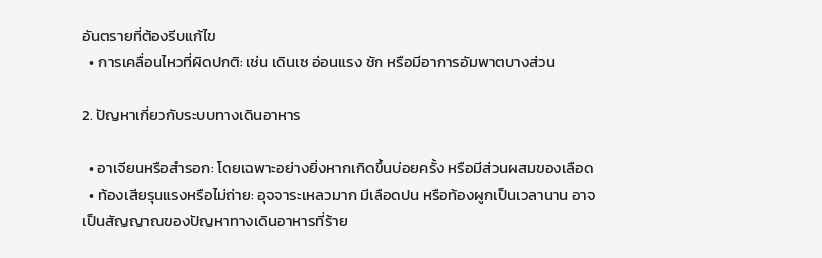อันตรายที่ต้องรีบแก้ไข
  • การเคลื่อนไหวที่ผิดปกติ: เช่น เดินเซ อ่อนแรง ชัก หรือมีอาการอัมพาตบางส่วน

2. ปัญหาเกี่ยวกับระบบทางเดินอาหาร

  • อาเจียนหรือสำรอก: โดยเฉพาะอย่างยิ่งหากเกิดขึ้นบ่อยครั้ง หรือมีส่วนผสมของเลือด
  • ท้องเสียรุนแรงหรือไม่ถ่าย: อุจจาระเหลวมาก มีเลือดปน หรือท้องผูกเป็นเวลานาน อาจเป็นสัญญาณของปัญหาทางเดินอาหารที่ร้าย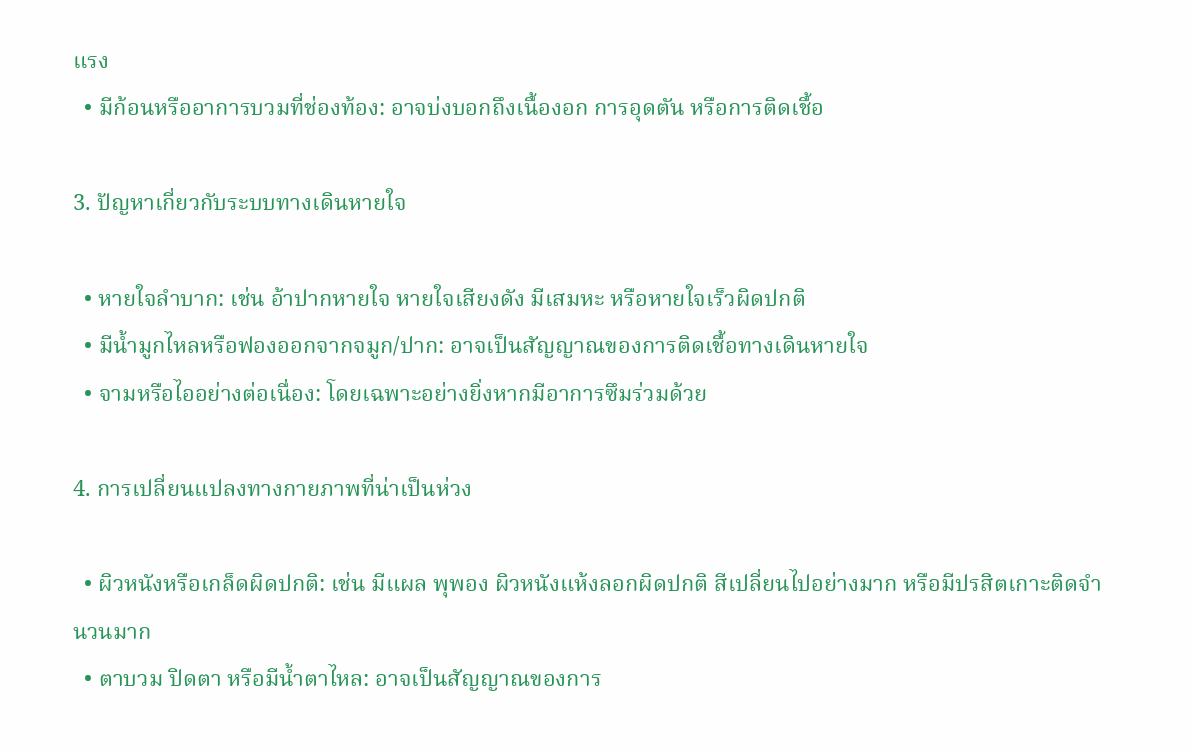แรง
  • มีก้อนหรืออาการบวมที่ช่องท้อง: อาจบ่งบอกถึงเนื้องอก การอุดตัน หรือการติดเชื้อ

3. ปัญหาเกี่ยวกับระบบทางเดินหายใจ

  • หายใจลำบาก: เช่น อ้าปากหายใจ หายใจเสียงดัง มีเสมหะ หรือหายใจเร็วผิดปกติ
  • มีน้ำมูกไหลหรือฟองออกจากจมูก/ปาก: อาจเป็นสัญญาณของการติดเชื้อทางเดินหายใจ
  • จามหรือไออย่างต่อเนื่อง: โดยเฉพาะอย่างยิ่งหากมีอาการซึมร่วมด้วย

4. การเปลี่ยนแปลงทางกายภาพที่น่าเป็นห่วง

  • ผิวหนังหรือเกล็ดผิดปกติ: เช่น มีแผล พุพอง ผิวหนังแห้งลอกผิดปกติ สีเปลี่ยนไปอย่างมาก หรือมีปรสิตเกาะติดจำนวนมาก
  • ตาบวม ปิดตา หรือมีน้ำตาไหล: อาจเป็นสัญญาณของการ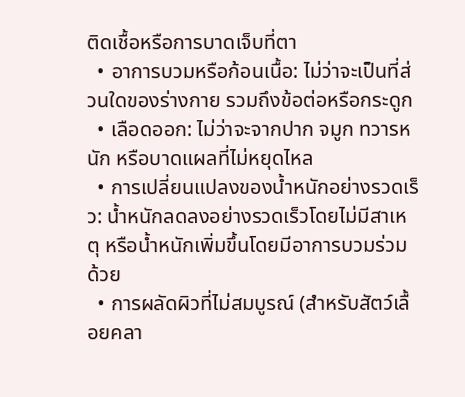ติดเชื้อหรือการบาดเจ็บที่ตา
  • อาการบวมหรือก้อนเนื้อ: ไม่ว่าจะเป็นที่ส่วนใดของร่างกาย รวมถึงข้อต่อหรือกระดูก
  • เลือดออก: ไม่ว่าจะจากปาก จมูก ทวารหนัก หรือบาดแผลที่ไม่หยุดไหล
  • การเปลี่ยนแปลงของน้ำหนักอย่างรวดเร็ว: น้ำหนักลดลงอย่างรวดเร็วโดยไม่มีสาเหตุ หรือน้ำหนักเพิ่มขึ้นโดยมีอาการบวมร่วมด้วย
  • การผลัดผิวที่ไม่สมบูรณ์ (สำหรับสัตว์เลื้อยคลา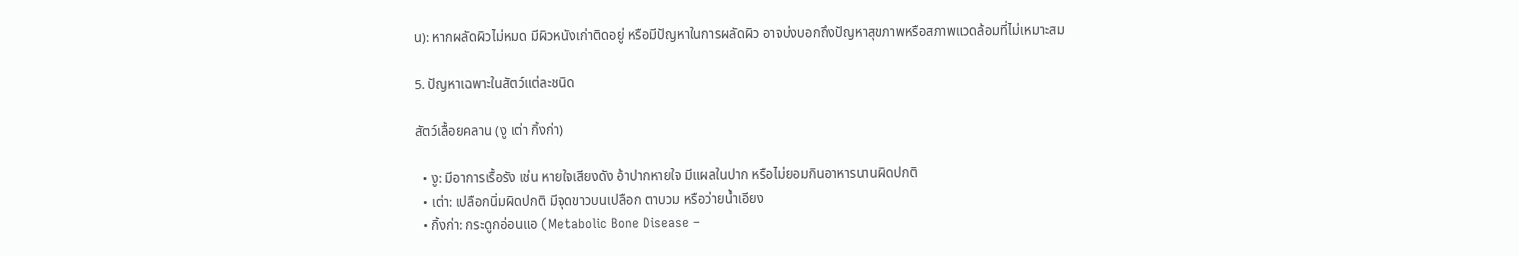น): หากผลัดผิวไม่หมด มีผิวหนังเก่าติดอยู่ หรือมีปัญหาในการผลัดผิว อาจบ่งบอกถึงปัญหาสุขภาพหรือสภาพแวดล้อมที่ไม่เหมาะสม

5. ปัญหาเฉพาะในสัตว์แต่ละชนิด

สัตว์เลื้อยคลาน (งู เต่า กิ้งก่า)

  • งู: มีอาการเรื้อรัง เช่น หายใจเสียงดัง อ้าปากหายใจ มีแผลในปาก หรือไม่ยอมกินอาหารนานผิดปกติ
  • เต่า: เปลือกนิ่มผิดปกติ มีจุดขาวบนเปลือก ตาบวม หรือว่ายน้ำเอียง
  • กิ้งก่า: กระดูกอ่อนแอ (Metabolic Bone Disease –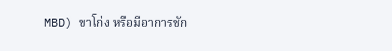MBD) ขาโก่ง หรือมีอาการชัก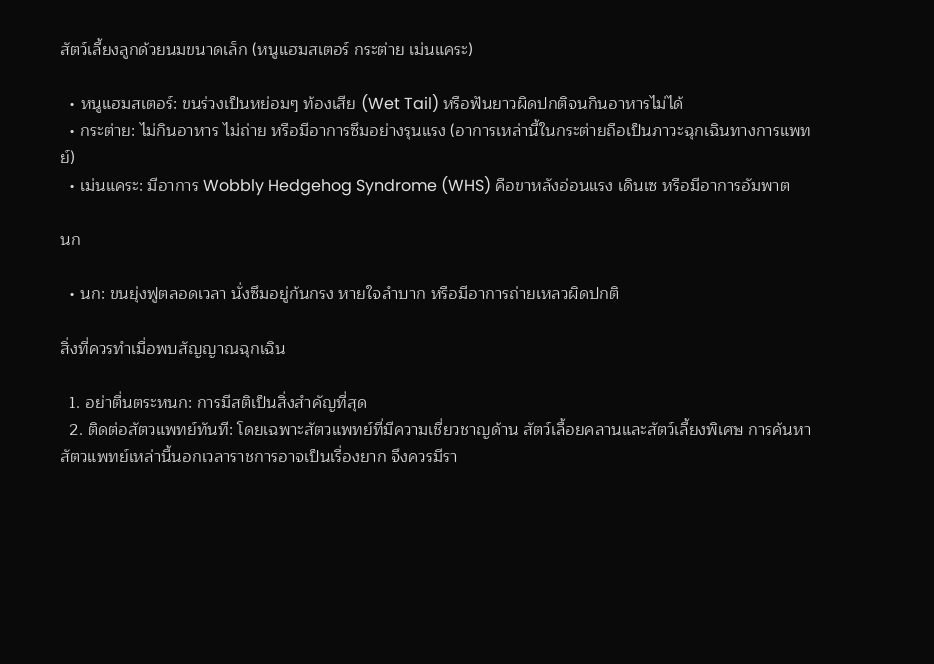สัตว์เลี้ยงลูกด้วยนมขนาดเล็ก (หนูแฮมสเตอร์ กระต่าย เม่นแคระ)

  • หนูแฮมสเตอร์: ขนร่วงเป็นหย่อมๆ ท้องเสีย (Wet Tail) หรือฟันยาวผิดปกติจนกินอาหารไม่ได้
  • กระต่าย: ไม่กินอาหาร ไม่ถ่าย หรือมีอาการซึมอย่างรุนแรง (อาการเหล่านี้ในกระต่ายถือเป็นภาวะฉุกเฉินทางการแพทย์)
  • เม่นแคระ: มีอาการ Wobbly Hedgehog Syndrome (WHS) คือขาหลังอ่อนแรง เดินเซ หรือมีอาการอัมพาต

นก

  • นก: ขนยุ่งฟูตลอดเวลา นั่งซึมอยู่ก้นกรง หายใจลำบาก หรือมีอาการถ่ายเหลวผิดปกติ

สิ่งที่ควรทำเมื่อพบสัญญาณฉุกเฉิน

  1. อย่าตื่นตระหนก: การมีสติเป็นสิ่งสำคัญที่สุด
  2. ติดต่อสัตวแพทย์ทันที: โดยเฉพาะสัตวแพทย์ที่มีความเชี่ยวชาญด้าน สัตว์เลื้อยคลานและสัตว์เลี้ยงพิเศษ การค้นหาสัตวแพทย์เหล่านี้นอกเวลาราชการอาจเป็นเรื่องยาก จึงควรมีรา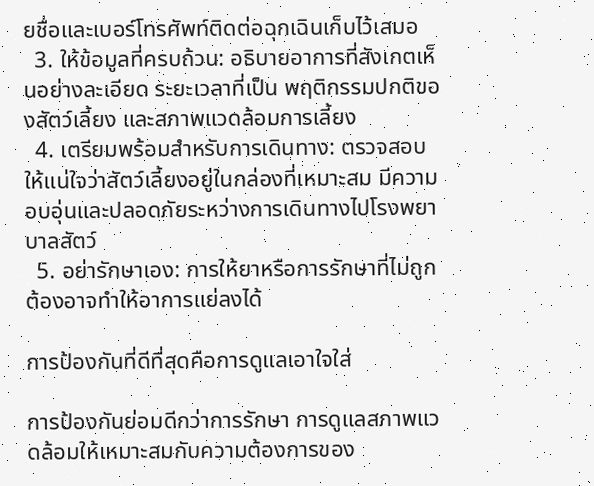ยชื่อและเบอร์โทรศัพท์ติดต่อฉุกเฉินเก็บไว้เสมอ
  3. ให้ข้อมูลที่ครบถ้วน: อธิบายอาการที่สังเกตเห็นอย่างละเอียด ระยะเวลาที่เป็น พฤติกรรมปกติของสัตว์เลี้ยง และสภาพแวดล้อมการเลี้ยง
  4. เตรียมพร้อมสำหรับการเดินทาง: ตรวจสอบให้แน่ใจว่าสัตว์เลี้ยงอยู่ในกล่องที่เหมาะสม มีความอบอุ่นและปลอดภัยระหว่างการเดินทางไปโรงพยาบาลสัตว์
  5. อย่ารักษาเอง: การให้ยาหรือการรักษาที่ไม่ถูกต้องอาจทำให้อาการแย่ลงได้

การป้องกันที่ดีที่สุดคือการดูแลเอาใจใส่

การป้องกันย่อมดีกว่าการรักษา การดูแลสภาพแวดล้อมให้เหมาะสมกับความต้องการของ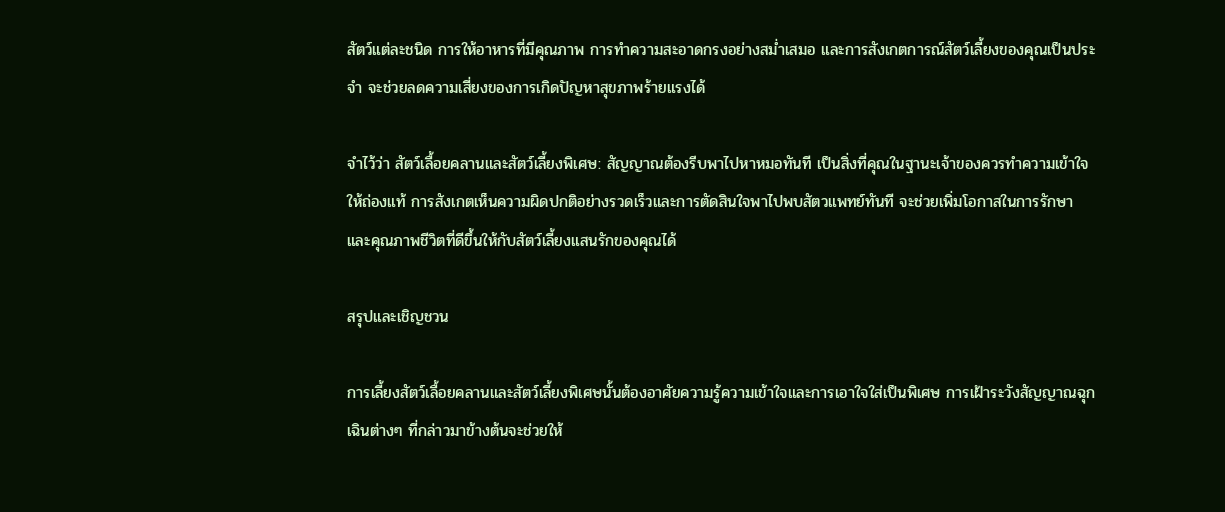สัตว์แต่ละชนิด การให้อาหารที่มีคุณภาพ การทำความสะอาดกรงอย่างสม่ำเสมอ และการสังเกตการณ์สัตว์เลี้ยงของคุณเป็นประจำ จะช่วยลดความเสี่ยงของการเกิดปัญหาสุขภาพร้ายแรงได้

จำไว้ว่า สัตว์เลื้อยคลานและสัตว์เลี้ยงพิเศษ: สัญญาณต้องรีบพาไปหาหมอทันที เป็นสิ่งที่คุณในฐานะเจ้าของควรทำความเข้าใจให้ถ่องแท้ การสังเกตเห็นความผิดปกติอย่างรวดเร็วและการตัดสินใจพาไปพบสัตวแพทย์ทันที จะช่วยเพิ่มโอกาสในการรักษาและคุณภาพชีวิตที่ดีขึ้นให้กับสัตว์เลี้ยงแสนรักของคุณได้

สรุปและเชิญชวน

การเลี้ยงสัตว์เลื้อยคลานและสัตว์เลี้ยงพิเศษนั้นต้องอาศัยความรู้ความเข้าใจและการเอาใจใส่เป็นพิเศษ การเฝ้าระวังสัญญาณฉุกเฉินต่างๆ ที่กล่าวมาข้างต้นจะช่วยให้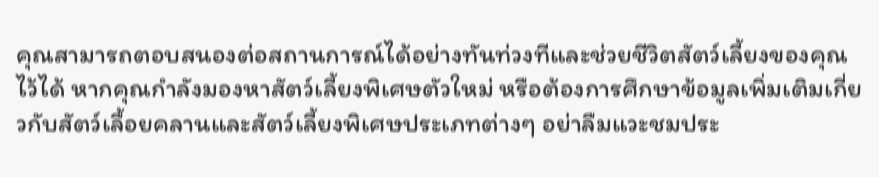คุณสามารถตอบสนองต่อสถานการณ์ได้อย่างทันท่วงทีและช่วยชีวิตสัตว์เลี้ยงของคุณไว้ได้ หากคุณกำลังมองหาสัตว์เลี้ยงพิเศษตัวใหม่ หรือต้องการศึกษาข้อมูลเพิ่มเติมเกี่ยวกับสัตว์เลื้อยคลานและสัตว์เลี้ยงพิเศษประเภทต่างๆ อย่าลืมแวะชมประ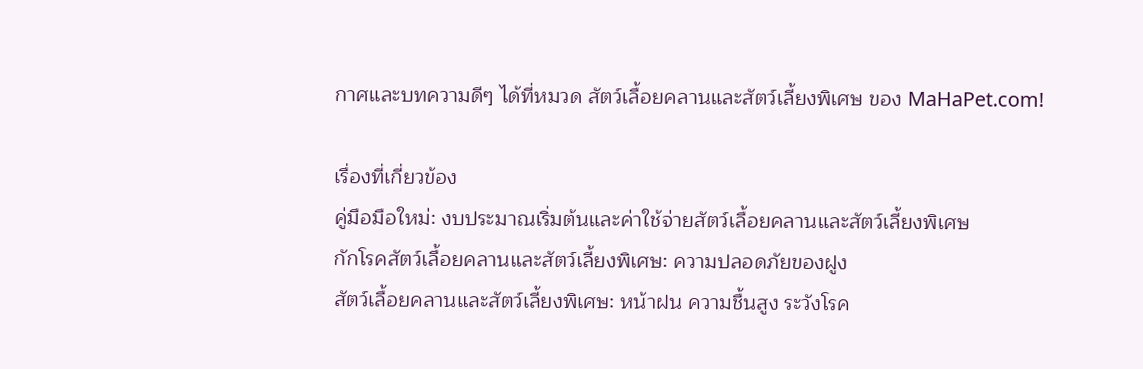กาศและบทความดีๆ ได้ที่หมวด สัตว์เลื้อยคลานและสัตว์เลี้ยงพิเศษ ของ MaHaPet.com!

เรื่องที่เกี่ยวข้อง
คู่มือมือใหม่: งบประมาณเริ่มต้นและค่าใช้จ่ายสัตว์เลื้อยคลานและสัตว์เลี้ยงพิเศษ
กักโรคสัตว์เลื้อยคลานและสัตว์เลี้ยงพิเศษ: ความปลอดภัยของฝูง
สัตว์เลื้อยคลานและสัตว์เลี้ยงพิเศษ: หน้าฝน ความชื้นสูง ระวังโรค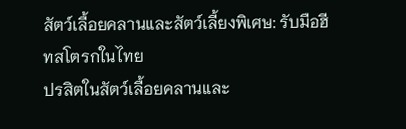สัตว์เลื้อยคลานและสัตว์เลี้ยงพิเศษ: รับมือฮีทสโตรกในไทย
ปรสิตในสัตว์เลื้อยคลานและ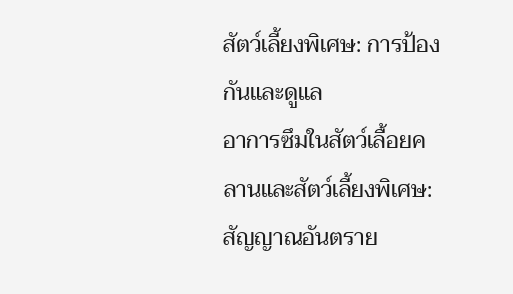สัตว์เลี้ยงพิเศษ: การป้องกันและดูแล
อาการซึมในสัตว์เลื้อยคลานและสัตว์เลี้ยงพิเศษ: สัญญาณอันตราย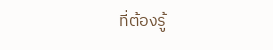ที่ต้องรู้